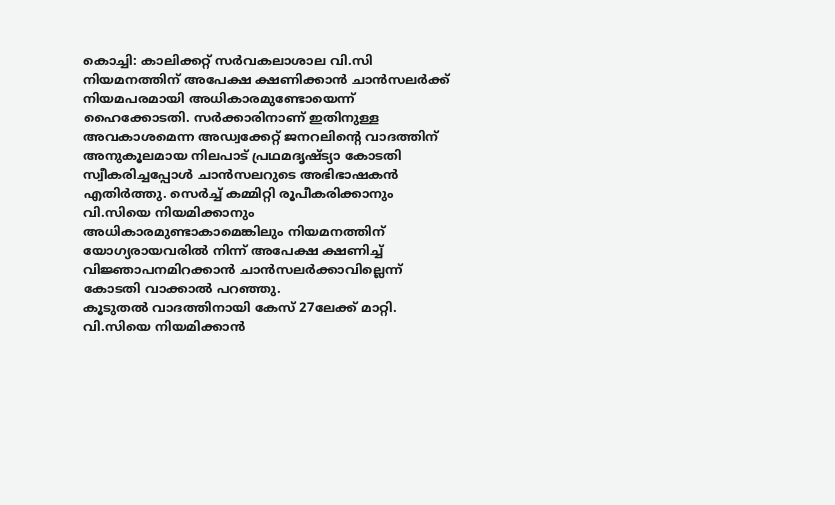കൊച്ചി: കാലിക്കറ്റ് സർവകലാശാല വി.സി നിയമനത്തിന് അപേക്ഷ ക്ഷണിക്കാൻ ചാൻസലർക്ക് നിയമപരമായി അധികാരമുണ്ടോയെന്ന് ഹൈക്കോടതി. സർക്കാരിനാണ് ഇതിനുള്ള അവകാശമെന്ന അഡ്വക്കേറ്റ് ജനറലിന്റെ വാദത്തിന് അനുകൂലമായ നിലപാട് പ്രഥമദൃഷ്ട്യാ കോടതി സ്വീകരിച്ചപ്പോൾ ചാൻസലറുടെ അഭിഭാഷകൻ എതിർത്തു. സെർച്ച് കമ്മിറ്റി രൂപീകരിക്കാനും വി.സിയെ നിയമിക്കാനും അധികാരമുണ്ടാകാമെങ്കിലും നിയമനത്തിന് യോഗ്യരായവരിൽ നിന്ന് അപേക്ഷ ക്ഷണിച്ച് വിജ്ഞാപനമിറക്കാൻ ചാൻസലർക്കാവില്ലെന്ന് കോടതി വാക്കാൽ പറഞ്ഞു.
കൂടുതൽ വാദത്തിനായി കേസ് 27ലേക്ക് മാറ്റി. വി.സിയെ നിയമിക്കാൻ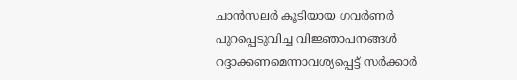ചാൻസലർ കൂടിയായ ഗവർണർ പുറപ്പെടുവിച്ച വിജ്ഞാപനങ്ങൾ റദ്ദാക്കണമെന്നാവശ്യപ്പെട്ട് സർക്കാർ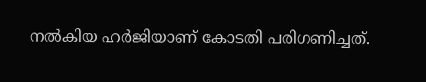നൽകിയ ഹർജിയാണ് കോടതി പരിഗണിച്ചത്.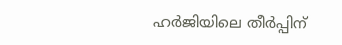ഹർജിയിലെ തീർപ്പിന്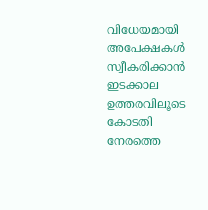വിധേയമായി അപേക്ഷകൾ സ്വീകരിക്കാൻ ഇടക്കാല ഉത്തരവിലൂടെ കോടതി നേരത്തെ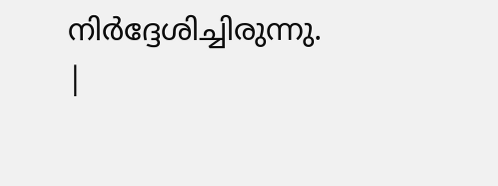നിർദ്ദേശിച്ചിരുന്നു.
|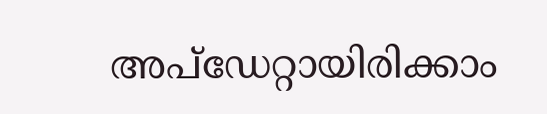അപ്ഡേറ്റായിരിക്കാം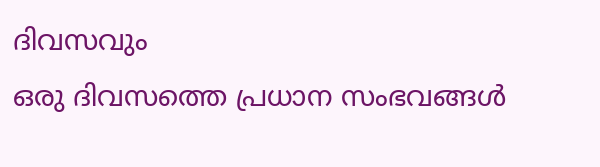ദിവസവും
ഒരു ദിവസത്തെ പ്രധാന സംഭവങ്ങൾ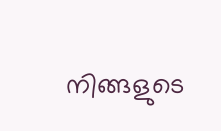നിങ്ങളുടെ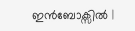ഇൻബോക്സിൽ |